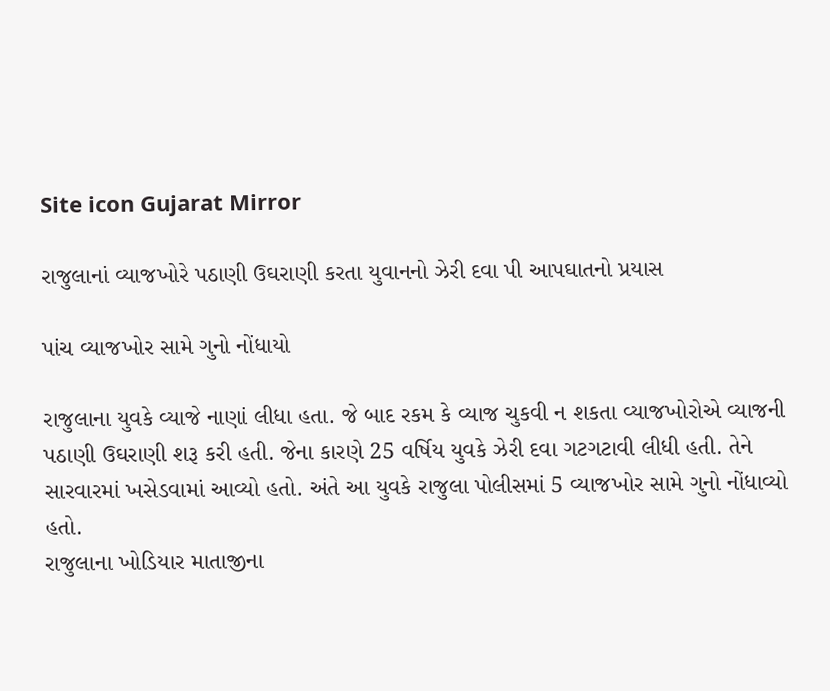Site icon Gujarat Mirror

રાજુલાનાં વ્યાજખોરે પઠાણી ઉઘરાણી કરતા યુવાનનો ઝેરી દવા પી આપઘાતનો પ્રયાસ

પાંચ વ્યાજખોર સામે ગુનો નોંધાયો

રાજુલાના યુવકે વ્યાજે નાણાં લીધા હતા. જે બાદ રકમ કે વ્યાજ ચુકવી ન શકતા વ્યાજખોરોએ વ્યાજની પઠાણી ઉઘરાણી શરૂ કરી હતી. જેના કારણે 25 વર્ષિય યુવકે ઝેરી દવા ગટગટાવી લીધી હતી. તેને સારવારમાં ખસેડવામાં આવ્યો હતો. અંતે આ યુવકે રાજુલા પોલીસમાં 5 વ્યાજખોર સામે ગુનો નોંધાવ્યો હતો.
રાજુલાના ખોડિયાર માતાજીના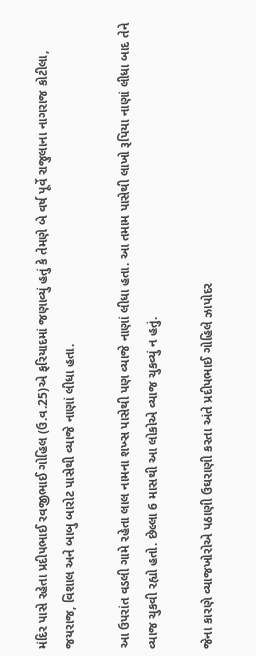મંદિર પાસે રહેતા પ્રદીપભાઈ રવજીભાઈ ગોહિલ (ઉ.વ.25)એ ફરિયાદમાં જણાવ્યું હતું કે તેમણે બે વર્ષ પૂર્વે રાજુલાના નાગરાજ કોટીલા, જયરાજ, વિશાલ અને બાબુ બારોટ પાસેથી વ્યાજે નાણાં લીધા હતા.

આ ઉપરાંત વડલી ગામે રહેતા લાલ નામના શખ્સ પાસેથી પણ વ્યાજે નાણાં લીધા હતા. આ તમામ પાસેથી લાખો રૂપિયા નાણાં લીધા બાદ તેને વ્યાજ ચુકવી રહ્યો હતો. છેલ્લા 6 માસથી આ લોકોએ વ્યાજ ચુકવ્યું ન હતું.

જેના કારણે વ્યાજખોરોએ પઠાણી ઉઘરાણી કરતા અંતે પ્રદીપભાઈ ગોહિલે ઝાપોદર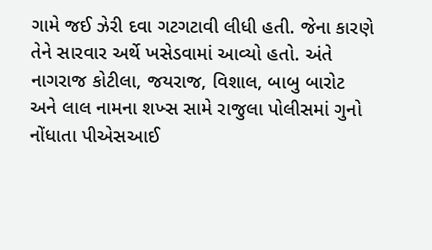ગામે જઈ ઝેરી દવા ગટગટાવી લીધી હતી. જેના કારણે તેને સારવાર અર્થે ખસેડવામાં આવ્યો હતો. અંતે નાગરાજ કોટીલા, જયરાજ, વિશાલ, બાબુ બારોટ અને લાલ નામના શખ્સ સામે રાજુલા પોલીસમાં ગુનો નોંધાતા પીએસઆઈ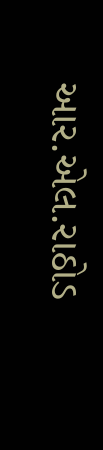આર.એલ.રાઠોડ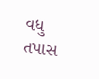વધુ તપાસ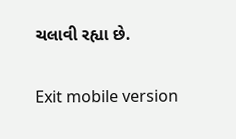ચલાવી રહ્યા છે.

Exit mobile version